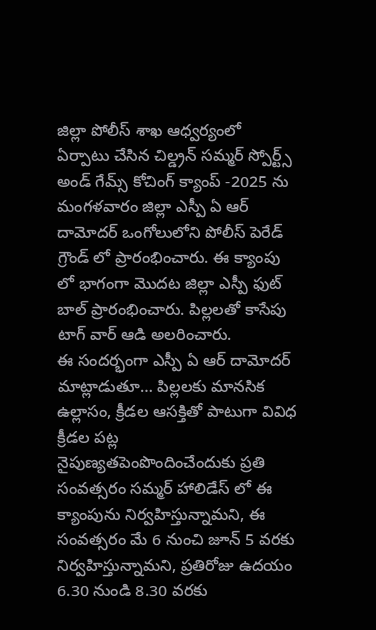జిల్లా పోలీస్ శాఖ ఆధ్వర్యంలో ఏర్పాటు చేసిన చిల్డ్రన్ సమ్మర్ స్పోర్ట్స్ అండ్ గేమ్స్ కోచింగ్ క్యాంప్ -2025 ను మంగళవారం జిల్లా ఎస్పీ ఏ ఆర్ దామోదర్ ఒంగోలులోని పోలీస్ పెరేడ్ గ్రౌండ్ లో ప్రారంభించారు. ఈ క్యాంపు లో భాగంగా మొదట జిల్లా ఎస్పీ ఫుట్ బాల్ ప్రారంభించారు. పిల్లలతో కాసేపు టాగ్ వార్ ఆడి అలరించారు.
ఈ సందర్భంగా ఎస్పీ ఏ ఆర్ దామోదర్ మాట్లాడుతూ… పిల్లలకు మానసిక ఉల్లాసం, క్రీడల ఆసక్తితో పాటుగా వివిధ క్రీడల పట్ల నైపుణ్యతపెంపొందించేందుకు ప్రతి సంవత్సరం సమ్మర్ హాలిడేస్ లో ఈ క్యాంపును నిర్వహిస్తున్నామని, ఈ సంవత్సరం మే 6 నుంచి జూన్ 5 వరకు నిర్వహిస్తున్నామని, ప్రతిరోజు ఉదయం 6.30 నుండి 8.30 వరకు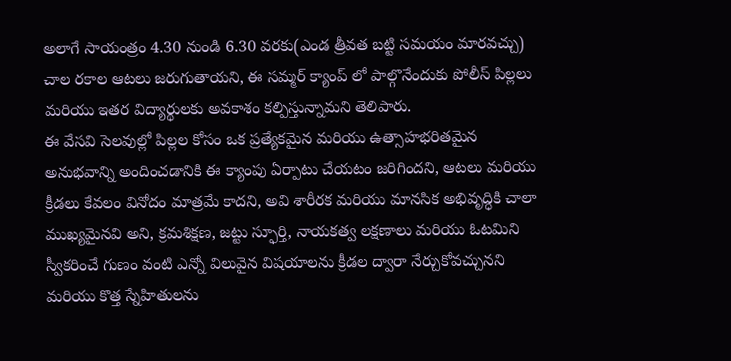అలాగే సాయంత్రం 4.30 నుండి 6.30 వరకు(ఎండ త్రీవత బట్టి సమయం మారవచ్చు) చాల రకాల ఆటలు జరుగుతాయని, ఈ సమ్మర్ క్యాంప్ లో పాల్గొనేందుకు పోలీస్ పిల్లలు మరియు ఇతర విద్యార్థులకు అవకాశం కల్పిస్తున్నామని తెలిపారు.
ఈ వేసవి సెలవుల్లో పిల్లల కోసం ఒక ప్రత్యేకమైన మరియు ఉత్సాహభరితమైన అనుభవాన్ని అందించడానికి ఈ క్యాంపు ఏర్పాటు చేయటం జరిగిందని, ఆటలు మరియు క్రీడలు కేవలం వినోదం మాత్రమే కాదని, అవి శారీరక మరియు మానసిక అభివృద్ధికి చాలా ముఖ్యమైనవి అని, క్రమశిక్షణ, జట్టు స్ఫూర్తి, నాయకత్వ లక్షణాలు మరియు ఓటమిని స్వీకరించే గుణం వంటి ఎన్నో విలువైన విషయాలను క్రీడల ద్వారా నేర్చుకోవచ్చునని మరియు కొత్త స్నేహితులను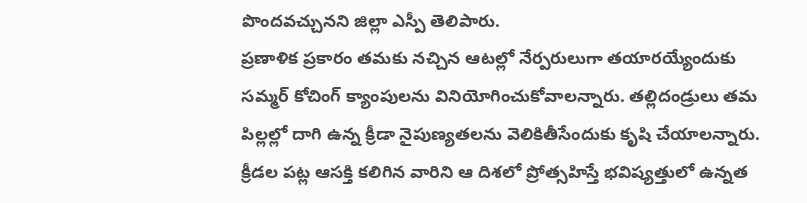పొందవచ్చునని జిల్లా ఎస్పీ తెలిపారు.
ప్రణాళిక ప్రకారం తమకు నచ్చిన ఆటల్లో నేర్పరులుగా తయారయ్యేందుకు సమ్మర్ కోచింగ్ క్యాంపులను వినియోగించుకోవాలన్నారు. తల్లిదండ్రులు తమ పిల్లల్లో దాగి ఉన్న క్రీడా నైపుణ్యతలను వెలికితీసేందుకు కృషి చేయాలన్నారు. క్రీడల పట్ల ఆసక్తి కలిగిన వారిని ఆ దిశలో ప్రోత్సహిస్తే భవిష్యత్తులో ఉన్నత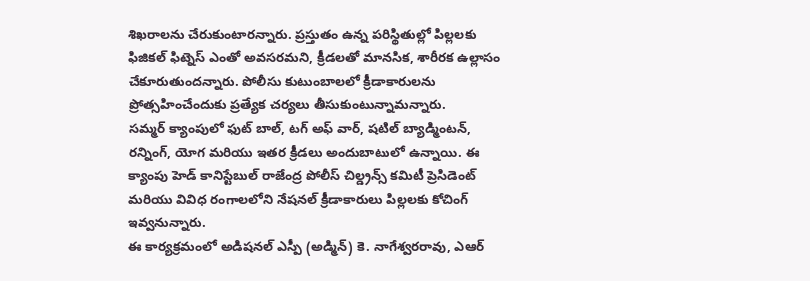శిఖరాలను చేరుకుంటారన్నారు. ప్రస్తుతం ఉన్న పరిస్థితుల్లో పిల్లలకు ఫిజికల్ ఫిట్నెస్ ఎంతో అవసరమని, క్రీడలతో మానసిక, శారీరక ఉల్లాసం చేకూరుతుందన్నారు. పోలీసు కుటుంబాలలో క్రీడాకారులను ప్రోత్సహించేందుకు ప్రత్యేక చర్యలు తీసుకుంటున్నామన్నారు.
సమ్మర్ క్యాంపులో ఫుట్ బాల్, టగ్ అఫ్ వార్, షటిల్ బ్యాడ్మింటన్, రన్నింగ్, యోగ మరియు ఇతర క్రీడలు అందుబాటులో ఉన్నాయి. ఈ క్యాంపు హెడ్ కానిస్టేబుల్ రాజేంద్ర పోలీస్ చిల్డ్రన్స్ కమిటీ ప్రెసిడెంట్ మరియు వివిధ రంగాలలోని నేషనల్ క్రీడాకారులు పిల్లలకు కోచింగ్ ఇవ్వనున్నారు.
ఈ కార్యక్రమంలో అడిషనల్ ఎస్పీ (అడ్మిన్) కె. నాగేశ్వరరావు, ఎఆర్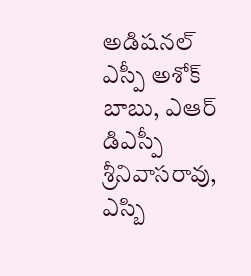అడిషనల్ ఎస్పీ అశోక్ బాబు, ఎఆర్ డిఎస్పీ శ్రీనివాసరావు, ఎస్బి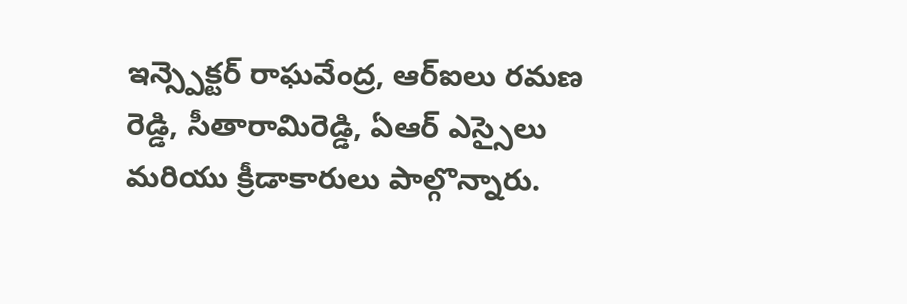ఇన్స్పెక్టర్ రాఘవేంద్ర, ఆర్ఐలు రమణ రెడ్డి, సీతారామిరెడ్డి, ఏఆర్ ఎస్సైలు మరియు క్రీడాకారులు పాల్గొన్నారు.